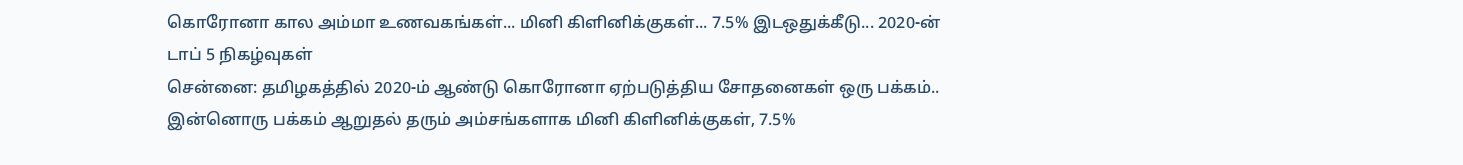கொரோனா கால அம்மா உணவகங்கள்... மினி கிளினிக்குகள்... 7.5% இடஒதுக்கீடு... 2020-ன் டாப் 5 நிகழ்வுகள்
சென்னை: தமிழகத்தில் 2020-ம் ஆண்டு கொரோனா ஏற்படுத்திய சோதனைகள் ஒரு பக்கம்.. இன்னொரு பக்கம் ஆறுதல் தரும் அம்சங்களாக மினி கிளினிக்குகள், 7.5%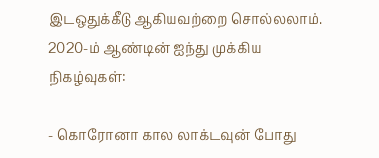இடஒதுக்கீடு ஆகியவற்றை சொல்லலாம்.
2020-ம் ஆண்டின் ஐந்து முக்கிய நிகழ்வுகள்:

- கொரோனா கால லாக்டவுன் போது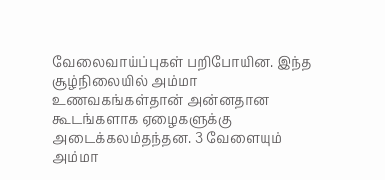வேலைவாய்ப்புகள் பறிபோயின. இந்த சூழ்நிலையில் அம்மா உணவகங்கள்தான் அன்னதான கூடங்களாக ஏழைகளுக்கு அடைக்கலம்தந்தன. 3 வேளையும் அம்மா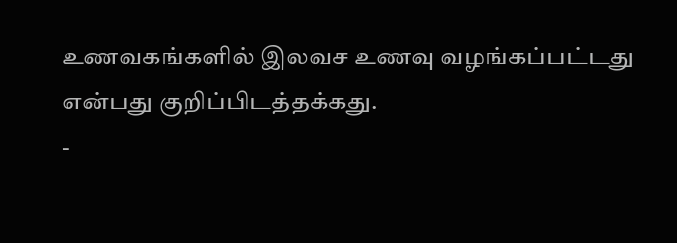உணவகங்களில் இலவச உணவு வழங்கப்பட்டது என்பது குறிப்பிடத்தக்கது.
-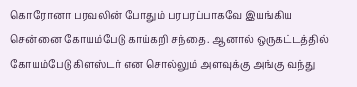கொரோனா பரவலின் போதும் பரபரப்பாகவே இயங்கிய சென்னை கோயம்பேடு காய்கறி சந்தை. ஆனால் ஒருகட்டத்தில் கோயம்பேடு கிளஸ்டர் என சொல்லும் அளவுக்கு அங்கு வந்து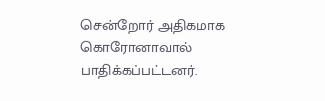சென்றோர் அதிகமாக கொரோனாவால் பாதிக்கப்பட்டனர்.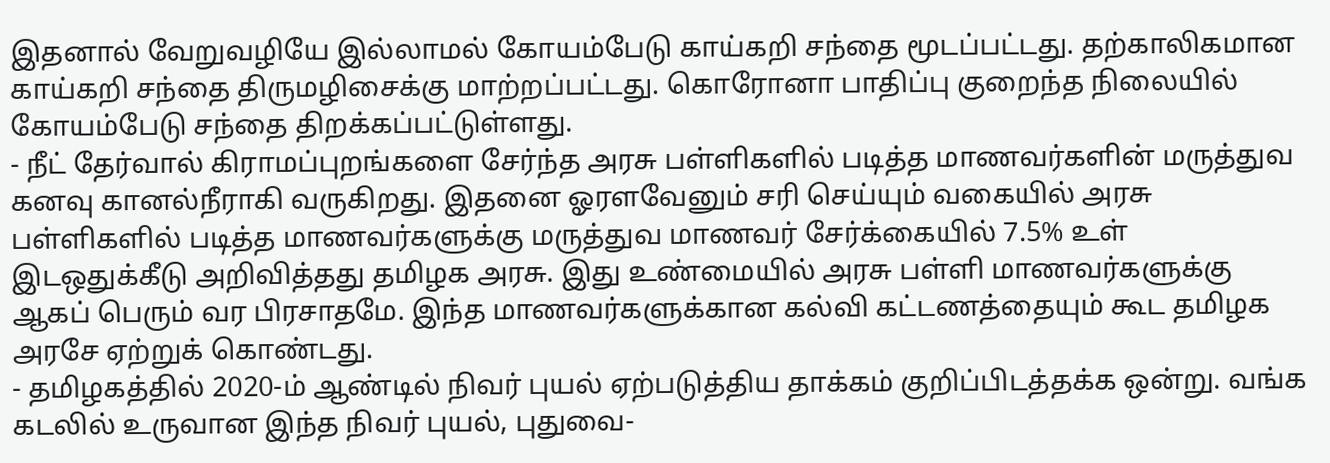இதனால் வேறுவழியே இல்லாமல் கோயம்பேடு காய்கறி சந்தை மூடப்பட்டது. தற்காலிகமான காய்கறி சந்தை திருமழிசைக்கு மாற்றப்பட்டது. கொரோனா பாதிப்பு குறைந்த நிலையில் கோயம்பேடு சந்தை திறக்கப்பட்டுள்ளது.
- நீட் தேர்வால் கிராமப்புறங்களை சேர்ந்த அரசு பள்ளிகளில் படித்த மாணவர்களின் மருத்துவ கனவு கானல்நீராகி வருகிறது. இதனை ஓரளவேனும் சரி செய்யும் வகையில் அரசு பள்ளிகளில் படித்த மாணவர்களுக்கு மருத்துவ மாணவர் சேர்க்கையில் 7.5% உள் இடஒதுக்கீடு அறிவித்தது தமிழக அரசு. இது உண்மையில் அரசு பள்ளி மாணவர்களுக்கு ஆகப் பெரும் வர பிரசாதமே. இந்த மாணவர்களுக்கான கல்வி கட்டணத்தையும் கூட தமிழக அரசே ஏற்றுக் கொண்டது.
- தமிழகத்தில் 2020-ம் ஆண்டில் நிவர் புயல் ஏற்படுத்திய தாக்கம் குறிப்பிடத்தக்க ஒன்று. வங்க கடலில் உருவான இந்த நிவர் புயல், புதுவை-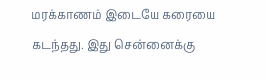மரக்காணம் இடையே கரையை கடந்தது. இது சென்னைக்கு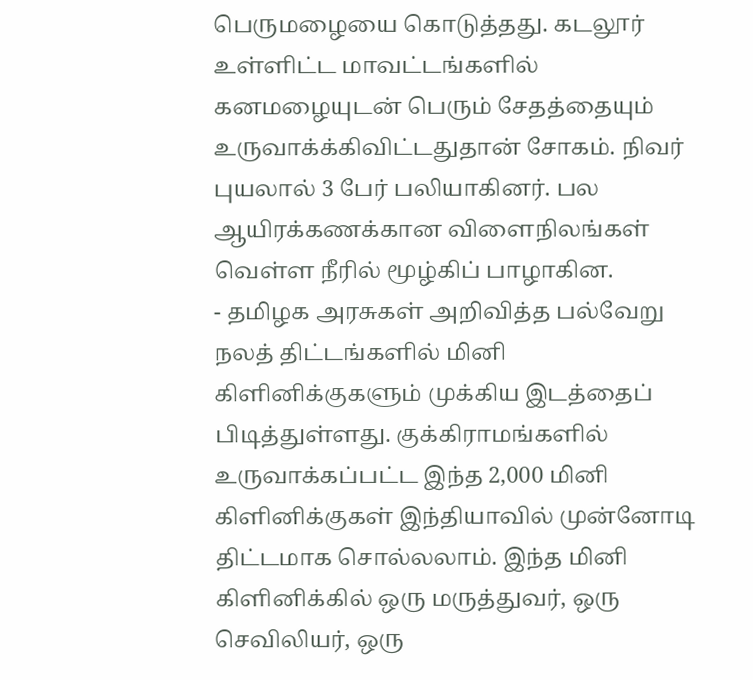பெருமழையை கொடுத்தது. கடலூர் உள்ளிட்ட மாவட்டங்களில் கனமழையுடன் பெரும் சேதத்தையும் உருவாக்க்கிவிட்டதுதான் சோகம். நிவர் புயலால் 3 பேர் பலியாகினர். பல ஆயிரக்கணக்கான விளைநிலங்கள் வெள்ள நீரில் மூழ்கிப் பாழாகின.
- தமிழக அரசுகள் அறிவித்த பல்வேறு நலத் திட்டங்களில் மினி கிளினிக்குகளும் முக்கிய இடத்தைப் பிடித்துள்ளது. குக்கிராமங்களில் உருவாக்கப்பட்ட இந்த 2,000 மினி கிளினிக்குகள் இந்தியாவில் முன்னோடி திட்டமாக சொல்லலாம். இந்த மினி கிளினிக்கில் ஒரு மருத்துவர், ஒரு செவிலியர், ஒரு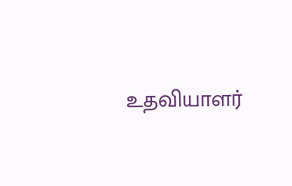உதவியாளர்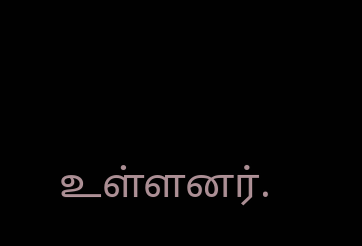உள்ளனர்.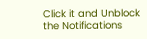Click it and Unblock the Notifications